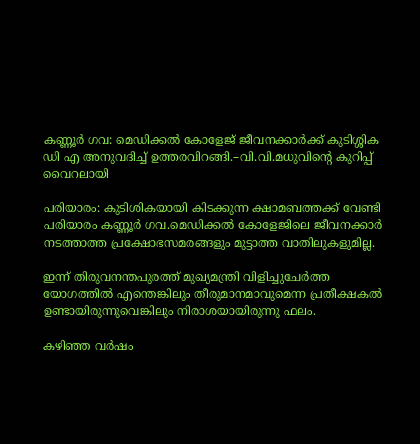കണ്ണൂര്‍ ഗവ: മെഡിക്കല്‍ കോളേജ് ജീവനക്കാര്‍ക്ക് കുടിശ്ശിക ഡി എ അനുവദിച്ച് ഉത്തരവിറങ്ങി.–വി.വി.മധുവിന്റെ കുറിപ്പ് വൈറലായി

പരിയാരം: കുടിശികയായി കിടക്കുന്ന ക്ഷാമബത്തക്ക് വേണ്ടി പരിയാരം കണ്ണൂര്‍ ഗവ.മെഡിക്കല്‍ കോളേജിലെ ജീവനക്കാര്‍ നടത്താത്ത പ്രക്ഷോഭസമരങ്ങളും മുട്ടാത്ത വാതിലുകളുമില്ല.

ഇന്ന് തിരുവനന്തപുരത്ത് മുഖ്യമന്ത്രി വിളിച്ചുചേര്‍ത്ത യോഗത്തില്‍ എന്തെങ്കിലും തീരുമാനമാവുമെന്ന പ്രതീക്ഷകല്‍ ഉണ്ടായിരുന്നുവെങ്കിലും നിരാശയായിരുന്നു ഫലം.

കഴിഞ്ഞ വര്‍ഷം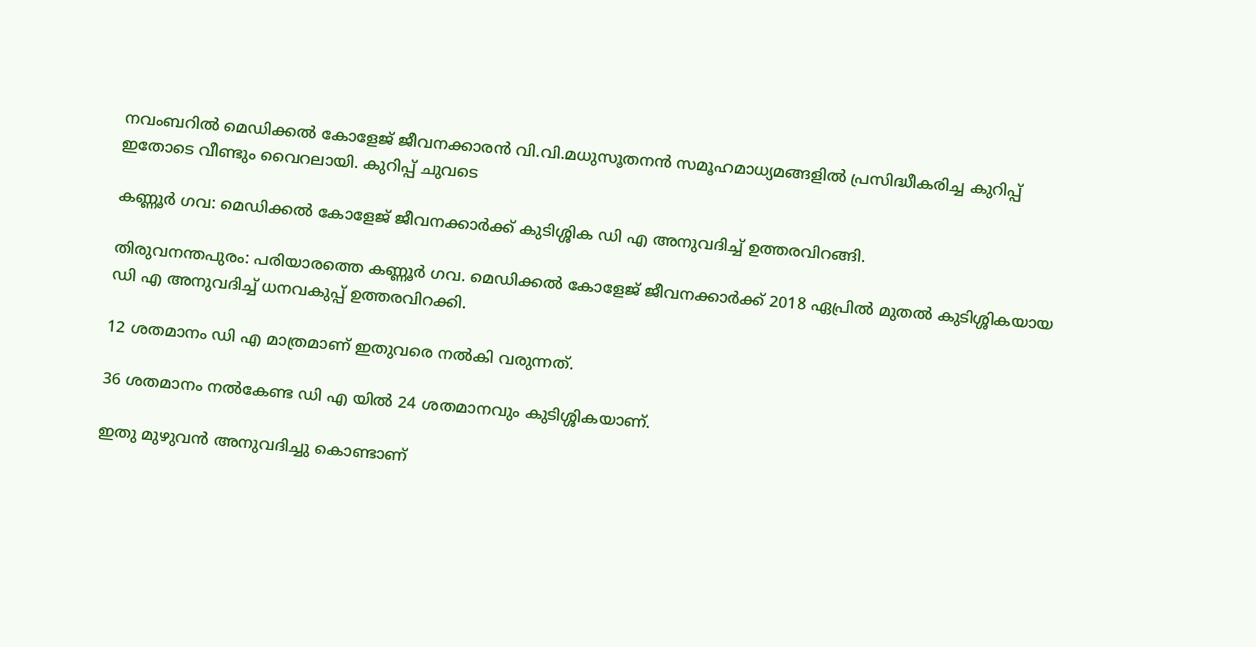നവംബറില്‍ മെഡിക്കല്‍ കോളേജ് ജീവനക്കാരന്‍ വി.വി.മധുസൂതനന്‍ സമൂഹമാധ്യമങ്ങളില്‍ പ്രസിദ്ധീകരിച്ച കുറിപ്പ് ഇതോടെ വീണ്ടും വൈറലായി. കുറിപ്പ് ചുവടെ

കണ്ണൂര്‍ ഗവ: മെഡിക്കല്‍ കോളേജ് ജീവനക്കാര്‍ക്ക് കുടിശ്ശിക ഡി എ അനുവദിച്ച് ഉത്തരവിറങ്ങി.

തിരുവനന്തപുരം: പരിയാരത്തെ കണ്ണൂര്‍ ഗവ. മെഡിക്കല്‍ കോളേജ് ജീവനക്കാര്‍ക്ക് 2018 ഏപ്രില്‍ മുതല്‍ കുടിശ്ശികയായ ഡി എ അനുവദിച്ച് ധനവകുപ്പ് ഉത്തരവിറക്കി.

12 ശതമാനം ഡി എ മാത്രമാണ് ഇതുവരെ നല്‍കി വരുന്നത്.

36 ശതമാനം നല്‍കേണ്ട ഡി എ യില്‍ 24 ശതമാനവും കുടിശ്ശികയാണ്.

ഇതു മുഴുവന്‍ അനുവദിച്ചു കൊണ്ടാണ്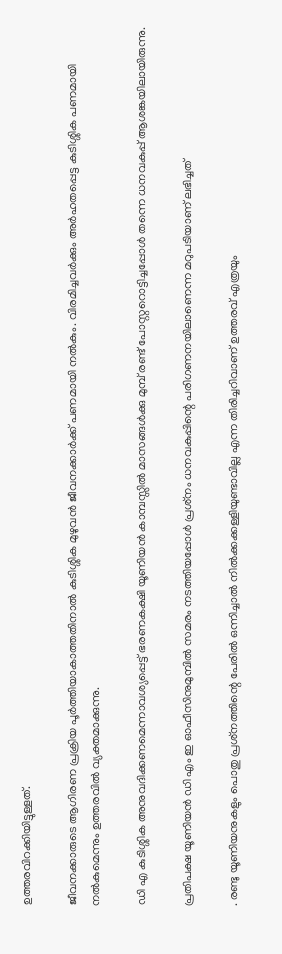ഉത്തരവിറക്കിയിട്ടുള്ളത്.

ജീവനക്കാരുടെ ആഗിരണ പ്രക്രിയ പൂര്‍ത്തിയാകാത്തതിനാല്‍ കുടിശ്ശിക മുഴുവന്‍ ജീവനക്കാര്‍ക്ക് പണമായി നല്‍കും. വിരമിച്ചവര്‍ക്കും അര്‍ഹതപ്പെട്ട കുടിശ്ശിക പണമായി നല്‍കുമെന്നും ഉത്തരവില്‍ വ്യക്തമാക്കുന്നു.

ഡി എ കുടിശ്ശിക അനുവദിക്കണമെന്നാവശ്യപ്പെട്ട് ഭരണകക്ഷി യൂണിയന്‍ കാമ്പസ്സില്‍ മാസങ്ങള്‍ക്കു മുമ്പ് രണ്ട് പോസ്റ്ററൊട്ടിച്ചപ്പോള്‍ തന്നെ ധനവകുപ്പ് ആശങ്കയിലായിരുന്നു.

പ്രതിപക്ഷ യൂണിയന്‍ ഡി എം ഇ ഓഫീസിനുമുമ്പില്‍ സമരം നടത്തിയപ്പോള്‍ പ്രശ്‌നം ധനവകുപ്പിന്റെ പരിഗണനയിലാണെന്ന മറുപടിയാണ് ലഭിച്ചത്

. രണ്ടു യൂണിയനുകളും പൊതു പ്രശ്‌നത്തിന്റെ പേരില്‍ ഒന്നിച്ചാല്‍ നില്‍ക്കക്കള്ളിയുണ്ടാവില്ല എന്ന തിരിച്ചറിവാണ് ഉത്തരവ് എത്രയും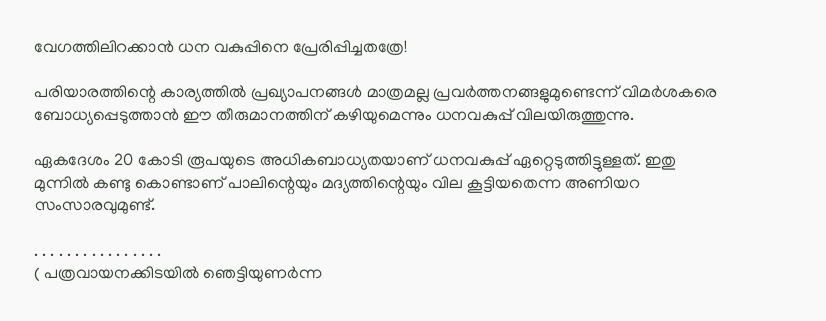വേഗത്തിലിറക്കാന്‍ ധന വകുപ്പിനെ പ്രേരിപ്പിച്ചതത്രേ!

പരിയാരത്തിന്റെ കാര്യത്തില്‍ പ്രഖ്യാപനങ്ങള്‍ മാത്രമല്ല പ്രവര്‍ത്തനങ്ങളുമുണ്ടെന്ന് വിമര്‍ശകരെ ബോധ്യപ്പെടുത്താന്‍ ഈ തീരുമാനത്തിന് കഴിയുമെന്നും ധനവകുപ്പ് വിലയിരുത്തുന്നു.

ഏകദേശം 20 കോടി രൂപയുടെ അധികബാധ്യതയാണ് ധനവകുപ്പ് ഏറ്റെടുത്തിട്ടുള്ളത്. ഇതു മുന്നില്‍ കണ്ടു കൊണ്ടാണ് പാലിന്റെയും മദ്യത്തിന്റെയും വില കൂട്ടിയതെന്ന അണിയറ സംസാരവുമുണ്ട്.

. . . . . . . . . . . . . . . .
( പത്രവായനക്കിടയില്‍ ഞെട്ടിയുണര്‍ന്ന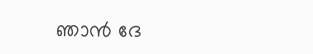ഞാന്‍ ദേ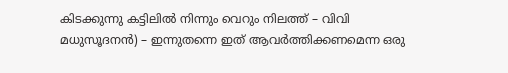കിടക്കുന്നു കട്ടിലില്‍ നിന്നും വെറും നിലത്ത് – വിവി മധുസൂദനന്‍) – ഇന്നുതന്നെ ഇത് ആവര്‍ത്തിക്കണമെന്ന ഒരു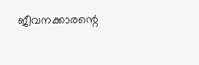ജീവനക്കാരന്റെ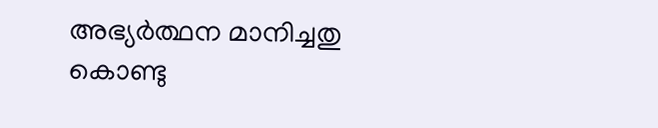അഭ്യര്‍ത്ഥന മാനിച്ചതു കൊണ്ടു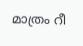മാത്രം റീ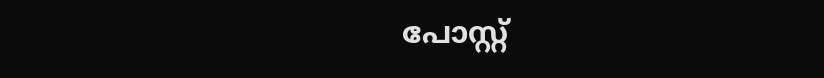പോസ്റ്റ്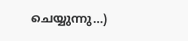ചെയ്യുന്നു…)